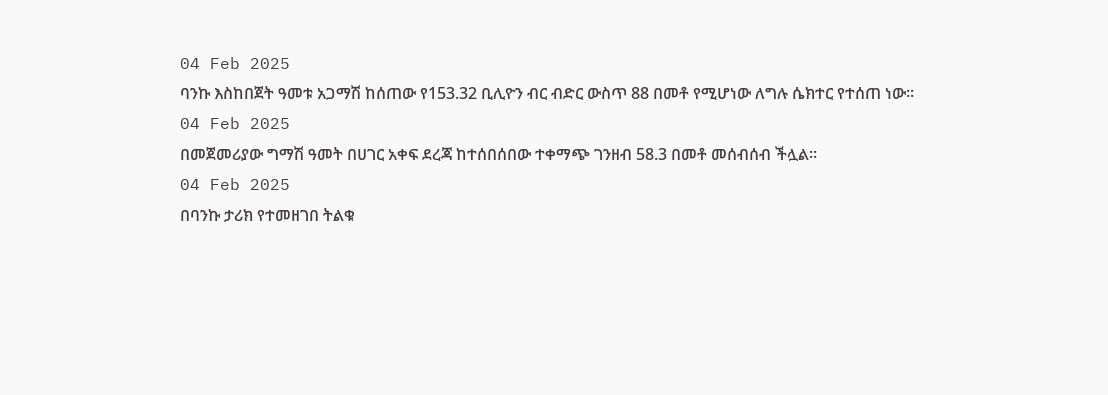04 Feb 2025
ባንኩ እስከበጀት ዓመቱ አጋማሽ ከሰጠው የ153.32 ቢሊዮን ብር ብድር ውስጥ 88 በመቶ የሚሆነው ለግሉ ሴክተር የተሰጠ ነው።
04 Feb 2025
በመጀመሪያው ግማሽ ዓመት በሀገር አቀፍ ደረጃ ከተሰበሰበው ተቀማጭ ገንዘብ 58.3 በመቶ መሰብሰብ ችሏል፡፡
04 Feb 2025
በባንኩ ታሪክ የተመዘገበ ትልቁ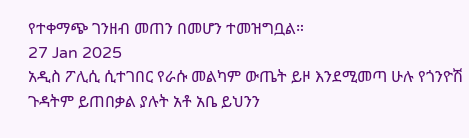የተቀማጭ ገንዘብ መጠን በመሆን ተመዝግቧል።
27 Jan 2025
አዲስ ፖሊሲ ሲተገበር የራሱ መልካም ውጤት ይዞ እንደሚመጣ ሁሉ የጎንዮሽ ጉዳትም ይጠበቃል ያሉት አቶ አቤ ይህንን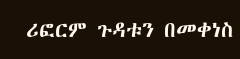ሪፎርም ጉዳቱን በመቀነስ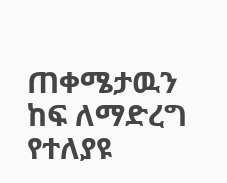ጠቀሜታዉን ከፍ ለማድረግ የተለያዩ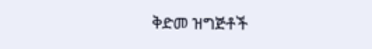ቅድመ ዝግጅቶች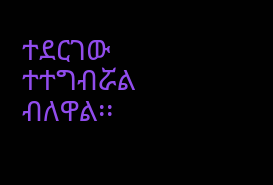ተደርገው ተተግብሯል ብለዋል፡፡